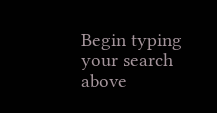Begin typing your search above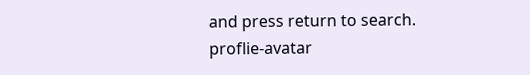and press return to search.
proflie-avatar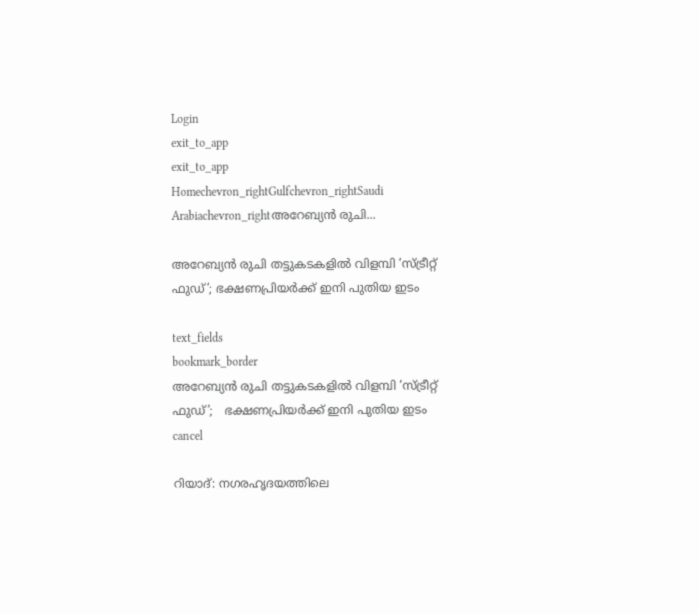Login
exit_to_app
exit_to_app
Homechevron_rightGulfchevron_rightSaudi Arabiachevron_rightഅറേബ്യൻ രുചി...

അറേബ്യൻ രുചി തട്ടുകടകളിൽ വിളമ്പി ‘സ്ട്രീറ്റ് ഫുഡ്’; ഭക്ഷണപ്രിയർക്ക് ഇനി പുതിയ ഇടം

text_fields
bookmark_border
അറേബ്യൻ രുചി തട്ടുകടകളിൽ വിളമ്പി ‘സ്ട്രീറ്റ് ഫുഡ്’;   ഭക്ഷണപ്രിയർക്ക് ഇനി പുതിയ ഇടം
cancel

റിയാദ്: നഗരഹൃദയത്തിലെ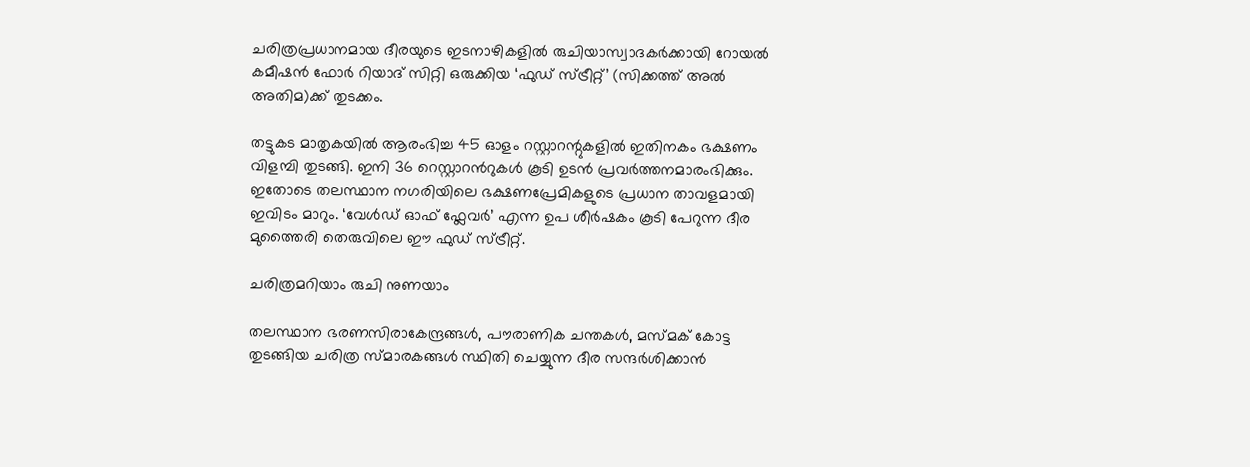ചരിത്രപ്രധാനമായ ദീരയുടെ ഇടനാഴികളിൽ രുചിയാസ്വാദകർക്കായി റോയൽ കമീഷൻ ഫോർ റിയാദ് സിറ്റി ഒരുക്കിയ ‘ഫുഡ് സ്ട്രീറ്റ്’ (സിക്കത്ത് അൽ അതിമ)ക്ക് തുടക്കം.

തട്ടുകട മാതൃകയിൽ ആരംഭിച്ച 45 ഓളം റസ്റ്റാറന്റുകളിൽ ഇതിനകം ഭക്ഷണം വിളമ്പി തുടങ്ങി. ഇനി 36 റെസ്റ്റാറൻറുകൾ കൂടി ഉടൻ പ്രവർത്തനമാരംഭിക്കും. ഇതോടെ തലസ്ഥാന നഗരിയിലെ ഭക്ഷണപ്രേമികളുടെ പ്രധാന താവളമായി ഇവിടം മാറും. ‘വേൾഡ് ഓഫ് ഫ്ലേവർ’ എന്ന ഉപ ശീർഷകം കൂടി പേറുന്ന ദീര മുത്തൈരി തെരുവിലെ ഈ ഫുഡ് സ്ട്രീറ്റ്.

ചരിത്രമറിയാം രുചി നുണയാം

തലസ്ഥാന ഭരണസിരാകേന്ദ്രങ്ങൾ, പൗരാണിക ചന്തകൾ, മസ്മക് കോട്ട തുടങ്ങിയ ചരിത്ര സ്മാരകങ്ങൾ സ്ഥിതി ചെയ്യുന്ന ദീര സന്ദർശിക്കാൻ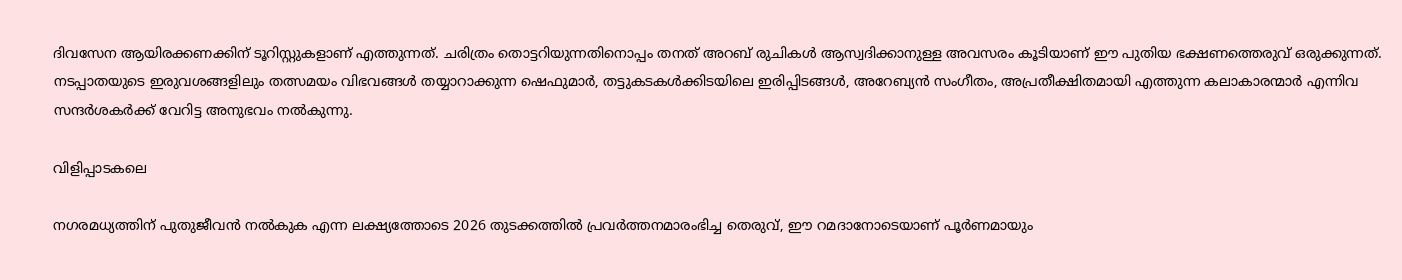ദിവസേന ആയിരക്കണക്കിന് ടൂറിസ്റ്റുകളാണ് എത്തുന്നത്. ചരിത്രം തൊട്ടറിയുന്നതിനൊപ്പം തനത് അറബ് രുചികൾ ആസ്വദിക്കാനുള്ള അവസരം കൂടിയാണ് ഈ പുതിയ ഭക്ഷണത്തെരുവ് ഒരുക്കുന്നത്. നടപ്പാതയുടെ ഇരുവശങ്ങളിലും തത്സമയം വിഭവങ്ങൾ തയ്യാറാക്കുന്ന ഷെഫുമാർ, തട്ടുകടകൾക്കിടയിലെ ഇരിപ്പിടങ്ങൾ, അറേബ്യൻ സംഗീതം, അപ്രതീക്ഷിതമായി എത്തുന്ന കലാകാരന്മാർ എന്നിവ സന്ദർശകർക്ക് വേറിട്ട അനുഭവം നൽകുന്നു.

വിളിപ്പാടകലെ

നഗരമധ്യത്തിന് പുതുജീവൻ നൽകുക എന്ന ലക്ഷ്യത്തോടെ 2026 തുടക്കത്തിൽ പ്രവർത്തനമാരംഭിച്ച തെരുവ്, ഈ റമദാനോടെയാണ് പൂർണമായും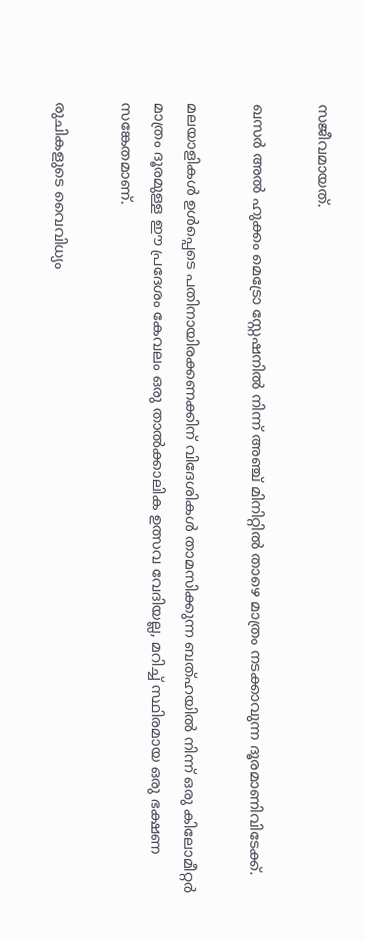സജീവമായത്.

ഖസർ അൽ ഹുക്കം മെട്രോ സ്റ്റേഷനിൽ നിന്ന് അഞ്ച് മിനിറ്റിൽ താഴെ മാത്രം നടക്കാവുന്ന ദൂരമാണിവിടേക്ക്.

മലയാളികൾ ഉൾപ്പെടെ പതിനായിരക്കണക്കിന് വിദേശികൾ താമസിക്കുന്ന ബത്ഹയിൽ നിന്ന് ഒരു കിലോമീറ്റർ മാത്രം ദൂരമുള്ള ഈ പ്രദേശം കേവലം ഒരു താൽക്കാലിക ഉത്സവ വേദിയല്ല, മറിച്ച് സ്ഥിരമായ ഒരു ഭക്ഷണ സങ്കേതമാണ്.

രുചികളുടെ വൈവിധ്യം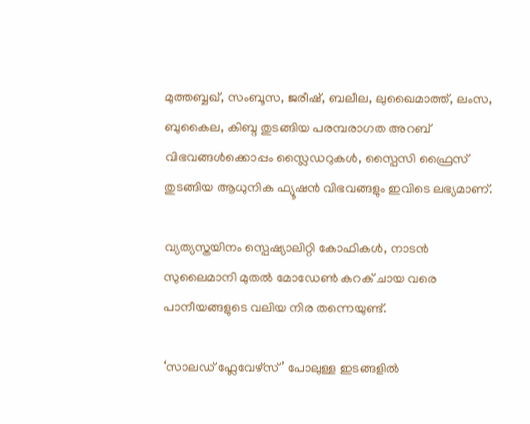മുത്തബ്ബഖ്, സംബൂസ, ജരീഷ്, ബലീല, ലുഖൈമാത്ത്, ലംസ, ബുകൈല, കിബ്ദ തുടങ്ങിയ പരമ്പരാഗത അറബ് വിഭവങ്ങൾക്കൊപ്പം സ്ലൈഡറുകൾ, സ്പൈസി ഫ്രൈസ് തുടങ്ങിയ ആധുനിക ഫ്യൂഷൻ വിഭവങ്ങളും ഇവിടെ ലഭ്യമാണ്.

വ്യത്യസ്തയിനം സ്പെഷ്യാലിറ്റി കോഫികൾ, നാടൻ സുലൈമാനി മുതൽ മോഡേൺ കറക് ചായ വരെ പാനീയങ്ങളുടെ വലിയ നിര തന്നെയുണ്ട്.

‘സാലഡ് ഫ്ലേവേഴ്‌സ്’ പോലുള്ള ഇടങ്ങളിൽ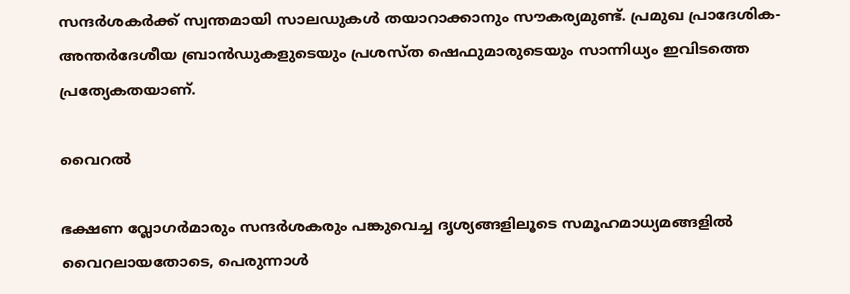സന്ദർശകർക്ക് സ്വന്തമായി സാലഡുകൾ തയാറാക്കാനും സൗകര്യമുണ്ട്. പ്രമുഖ പ്രാദേശിക-അന്തർദേശീയ ബ്രാൻഡുകളുടെയും പ്രശസ്ത ഷെഫുമാരുടെയും സാന്നിധ്യം ഇവിടത്തെ പ്രത്യേകതയാണ്.

വൈറൽ

ഭക്ഷണ വ്ലോഗർമാരും സന്ദർശകരും പങ്കുവെച്ച ദൃശ്യങ്ങളിലൂടെ സമൂഹമാധ്യമങ്ങളിൽ വൈറലായതോടെ, പെരുന്നാൾ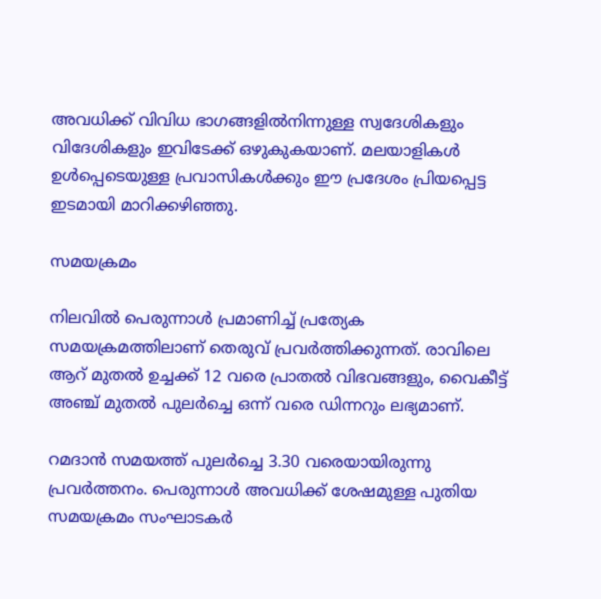അവധിക്ക് വിവിധ ഭാഗങ്ങളിൽനിന്നുള്ള സ്വദേശികളും വിദേശികളും ഇവിടേക്ക് ഒഴുകുകയാണ്. മലയാളികൾ ഉൾപ്പെടെയുള്ള പ്രവാസികൾക്കും ഈ പ്രദേശം പ്രിയപ്പെട്ട ഇടമായി മാറിക്കഴിഞ്ഞു.

സമയക്രമം

നിലവിൽ പെരുന്നാൾ പ്രമാണിച്ച് പ്രത്യേക സമയക്രമത്തിലാണ് തെരുവ് പ്രവർത്തിക്കുന്നത്. രാവിലെ ആറ് മുതൽ ഉച്ചക്ക് 12 വരെ പ്രാതൽ വിഭവങ്ങളും, വൈകീട്ട് അഞ്ച് മുതൽ പുലർച്ചെ ഒന്ന് വരെ ഡിന്നറും ലഭ്യമാണ്.

റമദാൻ സമയത്ത് പുലർച്ചെ 3.30 വരെയായിരുന്നു പ്രവർത്തനം. പെരുന്നാൾ അവധിക്ക് ശേഷമുള്ള പുതിയ സമയക്രമം സംഘാടകർ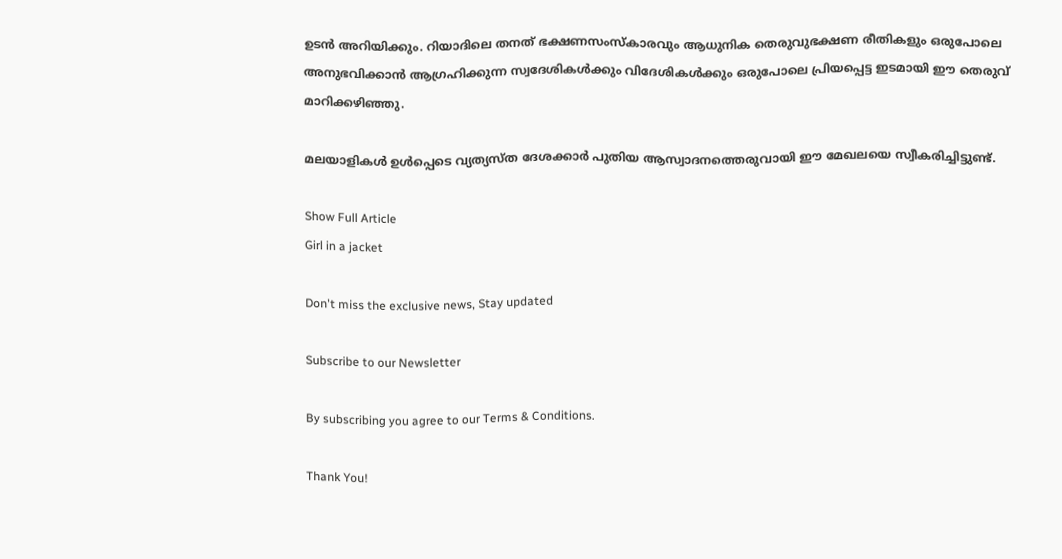ഉടൻ അറിയിക്കും. റിയാദിലെ തനത് ഭക്ഷണസംസ്കാരവും ആധുനിക തെരുവുഭക്ഷണ രീതികളും ഒരുപോലെ അനുഭവിക്കാൻ ആഗ്രഹിക്കുന്ന സ്വദേശികൾക്കും വിദേശികൾക്കും ഒരുപോലെ പ്രിയപ്പെട്ട ഇടമായി ഈ തെരുവ് മാറിക്കഴിഞ്ഞു.

മലയാളികൾ ഉൾപ്പെടെ വ്യത്യസ്ത ദേശക്കാർ പുതിയ ആസ്വാദനത്തെരുവായി ഈ മേഖലയെ സ്വീകരിച്ചിട്ടുണ്ട്.

Show Full Article
Girl in a jacket

Don't miss the exclusive news, Stay updated

Subscribe to our Newsletter

By subscribing you agree to our Terms & Conditions.

Thank You!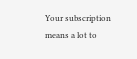Your subscription means a lot to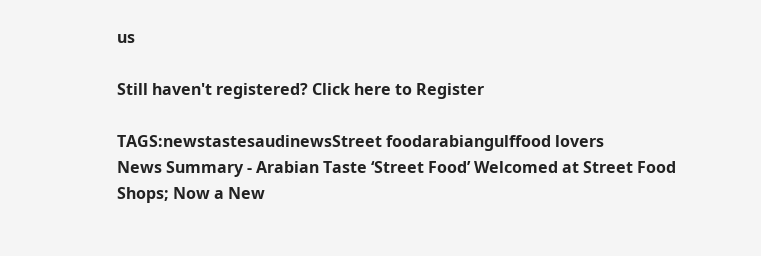us

Still haven't registered? Click here to Register

TAGS:newstastesaudinewsStreet foodarabiangulffood lovers
News Summary - Arabian Taste ‘Street Food’ Welcomed at Street Food Shops; Now a New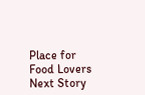Place for Food Lovers
Next Story